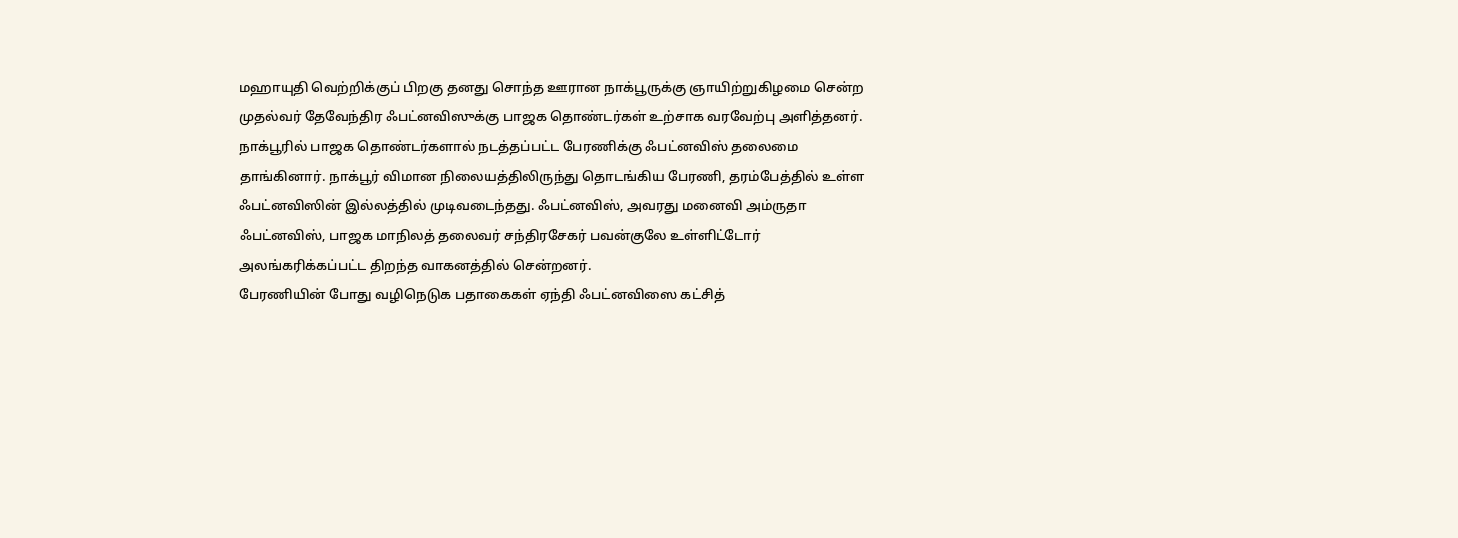மஹாயுதி வெற்றிக்குப் பிறகு தனது சொந்த ஊரான நாக்பூருக்கு ஞாயிற்றுகிழமை சென்ற முதல்வர் தேவேந்திர ஃபட்னவிஸுக்கு பாஜக தொண்டர்கள் உற்சாக வரவேற்பு அளித்தனர்.
நாக்பூரில் பாஜக தொண்டர்களால் நடத்தப்பட்ட பேரணிக்கு ஃபட்னவிஸ் தலைமை தாங்கினார். நாக்பூர் விமான நிலையத்திலிருந்து தொடங்கிய பேரணி, தரம்பேத்தில் உள்ள ஃபட்னவிஸின் இல்லத்தில் முடிவடைந்தது. ஃபட்னவிஸ், அவரது மனைவி அம்ருதா ஃபட்னவிஸ், பாஜக மாநிலத் தலைவர் சந்திரசேகர் பவன்குலே உள்ளிட்டோர் அலங்கரிக்கப்பட்ட திறந்த வாகனத்தில் சென்றனர்.
பேரணியின் போது வழிநெடுக பதாகைகள் ஏந்தி ஃபட்னவிஸை கட்சித்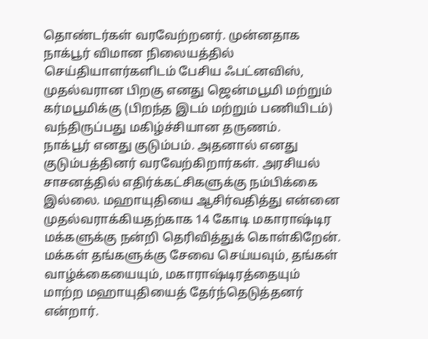தொண்டர்கள் வரவேற்றனர். முன்னதாக நாக்பூர் விமான நிலையத்தில் செய்தியாளர்களிடம் பேசிய ஃபட்னவிஸ், முதல்வரான பிறகு எனது ஜென்மபூமி மற்றும் கர்மபூமிக்கு (பிறந்த இடம் மற்றும் பணியிடம்) வந்திருப்பது மகிழ்ச்சியான தருணம்.
நாக்பூர் எனது குடும்பம். அதனால் எனது குடும்பத்தினர் வரவேற்கிறார்கள். அரசியல் சாசனத்தில் எதிர்க்கட்சிகளுக்கு நம்பிக்கை இல்லை. மஹாயுதியை ஆசிர்வதித்து என்னை முதல்வராக்கியதற்காக 14 கோடி மகாராஷ்டிர மக்களுக்கு நன்றி தெரிவித்துக் கொள்கிறேன்.
மக்கள் தங்களுக்கு சேவை செய்யவும், தங்கள் வாழ்க்கையையும், மகாராஷ்டிரத்தையும் மாற்ற மஹாயுதியைத் தேர்ந்தெடுத்தனர் என்றார்.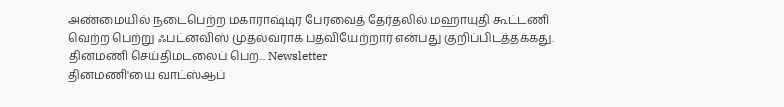அண்மையில் நடைபெற்ற மகாராஷ்டிர பேரவைத் தேர்தலில் மஹாயுதி கூட்டணி வெற்ற பெற்று ஃபட்னவிஸ் முதல்வராக பதவியேற்றார் என்பது குறிப்பிடத்தக்கது.
தினமணி செய்திமடலைப் பெற... Newsletter
தினமணி'யை வாட்ஸ்ஆப்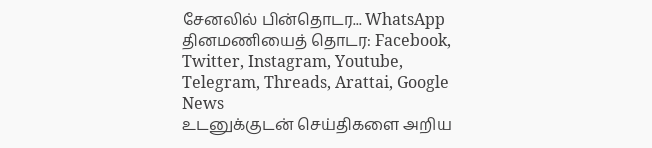சேனலில் பின்தொடர... WhatsApp
தினமணியைத் தொடர: Facebook, Twitter, Instagram, Youtube, Telegram, Threads, Arattai, Google News
உடனுக்குடன் செய்திகளை அறிய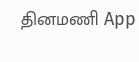தினமணி App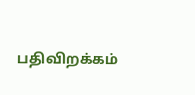பதிவிறக்கம்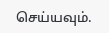செய்யவும்.